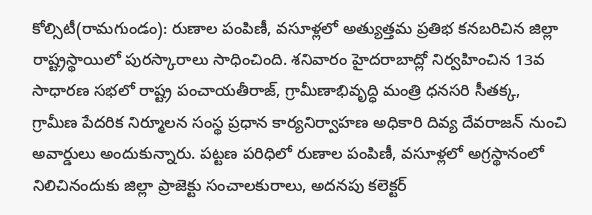కోల్సిటీ(రామగుండం): రుణాల పంపిణీ, వసూళ్లలో అత్యుత్తమ ప్రతిభ కనబరిచిన జిల్లా రాష్ట్రస్థాయిలో పురస్కారాలు సాధించింది. శనివారం హైదరాబాద్లో నిర్వహించిన 13వ సాధారణ సభలో రాష్ట్ర పంచాయతీరాజ్, గ్రామీణాభివృద్ధి మంత్రి ధనసరి సీతక్క, గ్రామీణ పేదరిక నిర్మూలన సంస్థ ప్రధాన కార్యనిర్వాహణ అధికారి దివ్య దేవరాజన్ నుంచి అవార్డులు అందుకున్నారు. పట్టణ పరిధిలో రుణాల పంపిణీ, వసూళ్లలో అగ్రస్థానంలో నిలిచినందుకు జిల్లా ప్రాజెక్టు సంచాలకురాలు, అదనపు కలెక్టర్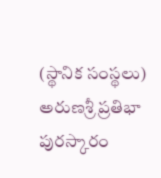(స్థానిక సంస్థలు) అరుణశ్రీ ప్రతిభా పురస్కారం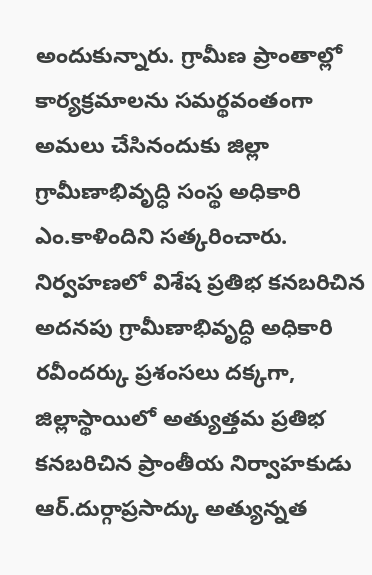అందుకున్నారు. గ్రామీణ ప్రాంతాల్లో కార్యక్రమాలను సమర్థవంతంగా అమలు చేసినందుకు జిల్లా గ్రామీణాభివృద్ధి సంస్థ అధికారి ఎం.కాళిందిని సత్కరించారు. నిర్వహణలో విశేష ప్రతిభ కనబరిచిన అదనపు గ్రామీణాభివృద్ధి అధికారి రవీందర్కు ప్రశంసలు దక్కగా, జిల్లాస్థాయిలో అత్యుత్తమ ప్రతిభ కనబరిచిన ప్రాంతీయ నిర్వాహకుడు ఆర్.దుర్గాప్రసాద్కు అత్యున్నత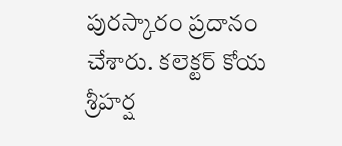పురస్కారం ప్రదానం చేశారు. కలెక్టర్ కోయ శ్రీహర్ష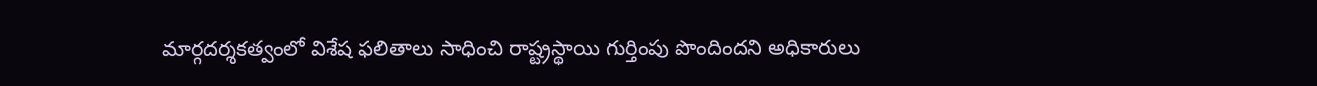మార్గదర్శకత్వంలో విశేష ఫలితాలు సాధించి రాష్ట్రస్థాయి గుర్తింపు పొందిందని అధికారులు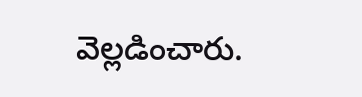వెల్లడించారు.